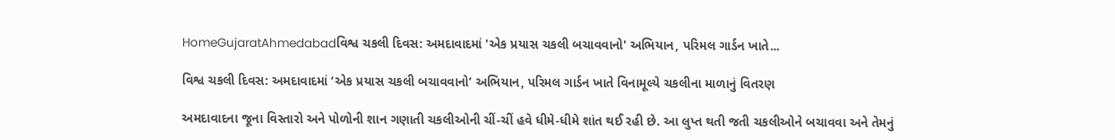HomeGujaratAhmedabadવિશ્વ ચકલી દિવસ: અમદાવાદમાં 'એક પ્રયાસ ચકલી બચાવવાનો' અભિયાન, પરિમલ ગાર્ડન ખાતે...

વિશ્વ ચકલી દિવસ: અમદાવાદમાં ‘એક પ્રયાસ ચકલી બચાવવાનો’ અભિયાન, પરિમલ ગાર્ડન ખાતે વિનામૂલ્યે ચકલીના માળાનું વિતરણ

અમદાવાદના જૂના વિસ્તારો અને પોળોની શાન ગણાતી ચકલીઓની ચીં-ચીં હવે ધીમે-ધીમે શાંત થઈ રહી છે. આ લુપ્ત થતી જતી ચકલીઓને બચાવવા અને તેમનું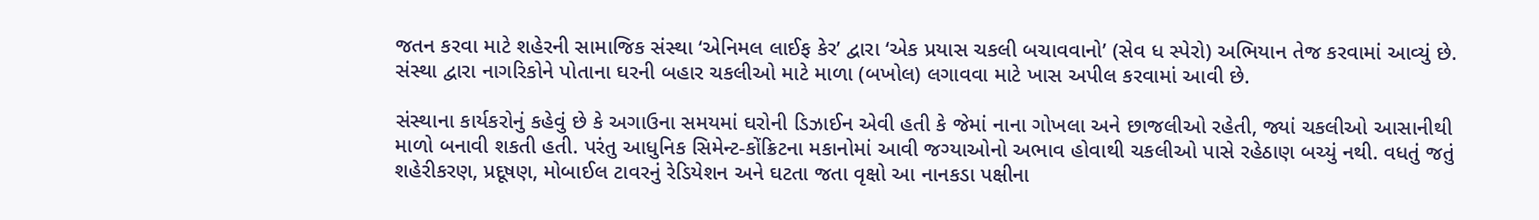જતન કરવા માટે શહેરની સામાજિક સંસ્થા ‘એનિમલ લાઈફ કેર’ દ્વારા ‘એક પ્રયાસ ચકલી બચાવવાનો’ (સેવ ધ સ્પેરો) અભિયાન તેજ કરવામાં આવ્યું છે. સંસ્થા દ્વારા નાગરિકોને પોતાના ઘરની બહાર ચકલીઓ માટે માળા (બખોલ) લગાવવા માટે ખાસ અપીલ કરવામાં આવી છે.

સંસ્થાના કાર્યકરોનું કહેવું છે કે અગાઉના સમયમાં ઘરોની ડિઝાઈન એવી હતી કે જેમાં નાના ગોખલા અને છાજલીઓ રહેતી, જ્યાં ચકલીઓ આસાનીથી માળો બનાવી શકતી હતી. પરંતુ આધુનિક સિમેન્ટ-કોંક્રિટના મકાનોમાં આવી જગ્યાઓનો અભાવ હોવાથી ચકલીઓ પાસે રહેઠાણ બચ્યું નથી. વધતું જતું શહેરીકરણ, પ્રદૂષણ, મોબાઈલ ટાવરનું રેડિયેશન અને ઘટતા જતા વૃક્ષો આ નાનકડા પક્ષીના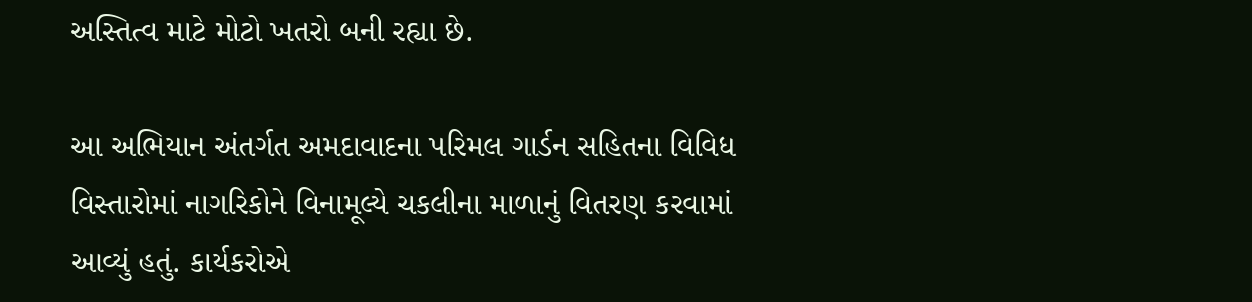અસ્તિત્વ માટે મોટો ખતરો બની રહ્યા છે.

આ અભિયાન અંતર્ગત અમદાવાદના પરિમલ ગાર્ડન સહિતના વિવિધ વિસ્તારોમાં નાગરિકોને વિનામૂલ્યે ચકલીના માળાનું વિતરણ કરવામાં આવ્યું હતું. કાર્યકરોએ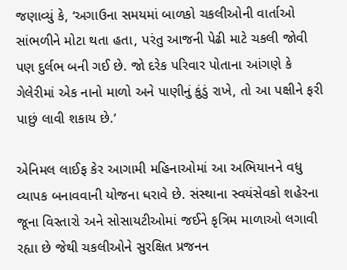જણાવ્યું કે, ‘અગાઉના સમયમાં બાળકો ચકલીઓની વાર્તાઓ સાંભળીને મોટા થતા હતા, પરંતુ આજની પેઢી માટે ચકલી જોવી પણ દુર્લભ બની ગઈ છે. જો દરેક પરિવાર પોતાના આંગણે કે ગેલેરીમાં એક નાનો માળો અને પાણીનું કુંડું રાખે, તો આ પક્ષીને ફરી પાછું લાવી શકાય છે.’

એનિમલ લાઈફ કેર આગામી મહિનાઓમાં આ અભિયાનને વધુ વ્યાપક બનાવવાની યોજના ધરાવે છે. સંસ્થાના સ્વયંસેવકો શહેરના જૂના વિસ્તારો અને સોસાયટીઓમાં જઈને કૃત્રિમ માળાઓ લગાવી રહ્યા છે જેથી ચકલીઓને સુરક્ષિત પ્રજનન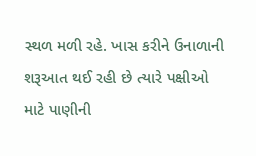સ્થળ મળી રહે. ખાસ કરીને ઉનાળાની શરૂઆત થઈ રહી છે ત્યારે પક્ષીઓ માટે પાણીની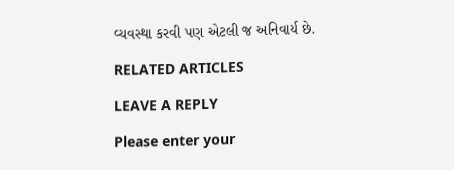વ્યવસ્થા કરવી પણ એટલી જ અનિવાર્ય છે.

RELATED ARTICLES

LEAVE A REPLY

Please enter your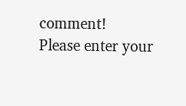comment!
Please enter your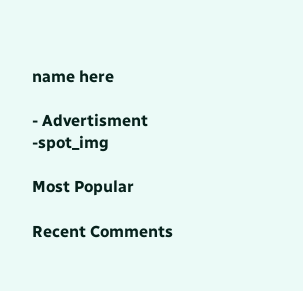name here

- Advertisment -spot_img

Most Popular

Recent Comments